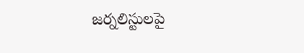జర్నలిస్టులపై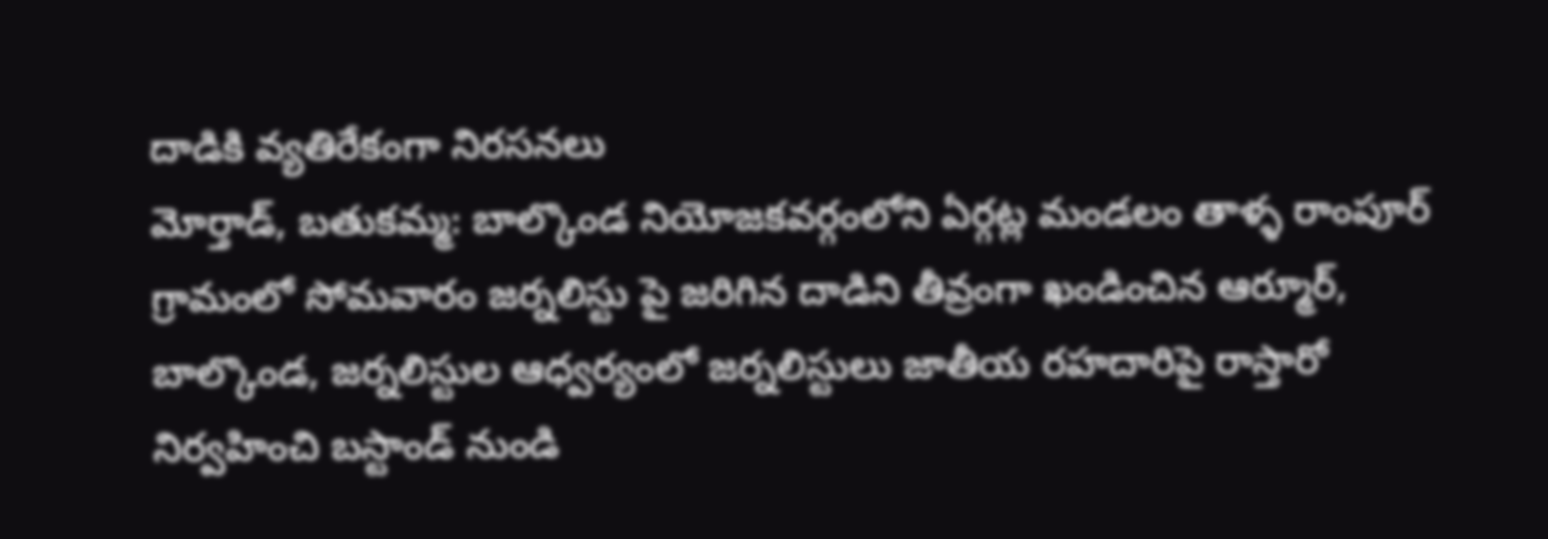దాడికి వ్యతిరేకంగా నిరసనలు
మోర్తాడ్, బతుకమ్మ: బాల్కొండ నియోజకవర్గంలోని ఏర్గట్ల మండలం తాళ్ళ రాంపూర్ గ్రామంలో సోమవారం జర్నలిస్టు పై జరిగిన దాడిని తీవ్రంగా ఖండించిన ఆర్మూర్, బాల్కొండ, జర్నలిస్టుల ఆధ్వర్యంలో జర్నలిస్టులు జాతీయ రహదారిపై రాస్తారో నిర్వహించి బస్టాండ్ నుండి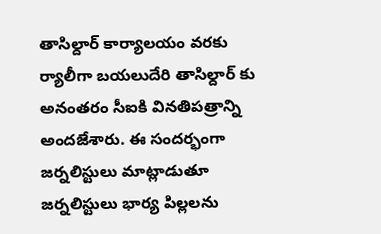తాసిల్దార్ కార్యాలయం వరకు ర్యాలీగా బయలుదేరి తాసిల్దార్ కు అనంతరం సీఐకి వినతిపత్రాన్ని అందజేశారు. ఈ సందర్భంగా జర్నలిస్టులు మాట్లాడుతూ జర్నలిస్టులు భార్య పిల్లలను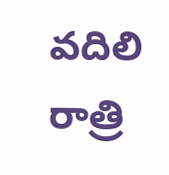వదిలి రాత్రి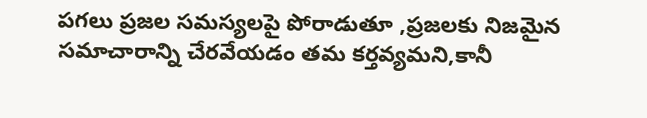పగలు ప్రజల సమస్యలపై పోరాడుతూ ,ప్రజలకు నిజమైన సమాచారాన్ని చేరవేయడం తమ కర్తవ్యమని,కానీ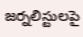జర్నలిస్టులపై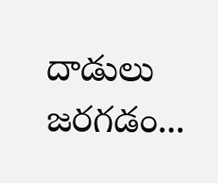దాడులు జరగడం...